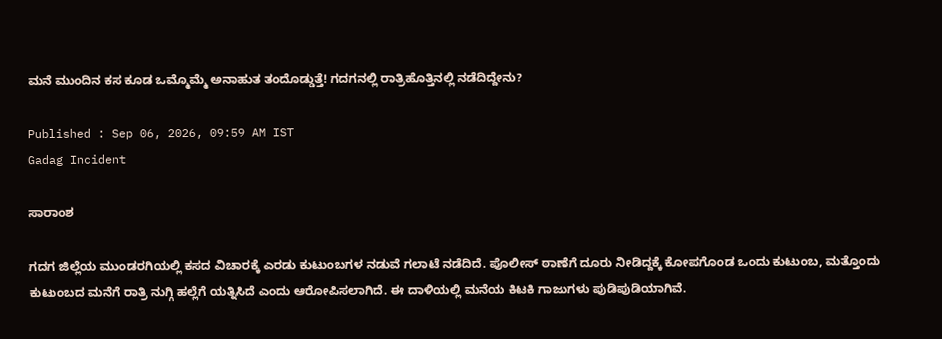ಮನೆ ಮುಂದಿನ ಕಸ ಕೂಡ ಒಮ್ಮೊಮ್ಮೆ ಅನಾಹುತ ತಂದೊಡ್ಡುತ್ತೆ! ಗದಗನಲ್ಲಿ ರಾತ್ರಿಹೊತ್ತಿನಲ್ಲಿ ನಡೆದಿದ್ದೇನು?

Published : Sep 06, 2026, 09:59 AM IST
Gadag Incident

ಸಾರಾಂಶ

ಗದಗ ಜಿಲ್ಲೆಯ ಮುಂಡರಗಿಯಲ್ಲಿ ಕಸದ ವಿಚಾರಕ್ಕೆ ಎರಡು ಕುಟುಂಬಗಳ ನಡುವೆ ಗಲಾಟೆ ನಡೆದಿದೆ. ಪೊಲೀಸ್ ಠಾಣೆಗೆ ದೂರು ನೀಡಿದ್ದಕ್ಕೆ ಕೋಪಗೊಂಡ ಒಂದು ಕುಟುಂಬ, ಮತ್ತೊಂದು ಕುಟುಂಬದ ಮನೆಗೆ ರಾತ್ರಿ ನುಗ್ಗಿ ಹಲ್ಲೆಗೆ ಯತ್ನಿಸಿದೆ ಎಂದು ಆರೋಪಿಸಲಾಗಿದೆ. ಈ ದಾಳಿಯಲ್ಲಿ ಮನೆಯ ಕಿಟಕಿ ಗಾಜುಗಳು ಪುಡಿಪುಡಿಯಾಗಿವೆ.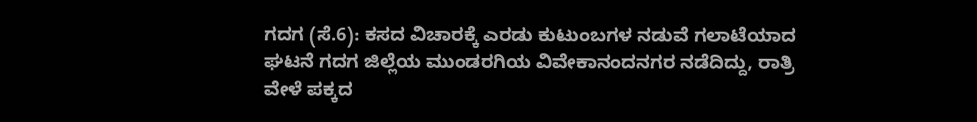ಗದಗ (ಸೆ.6): ಕಸದ ವಿಚಾರಕ್ಕೆ ಎರಡು ಕುಟುಂಬಗಳ ನಡುವೆ ಗಲಾಟೆಯಾದ ಘಟನೆ ಗದಗ ಜಿಲ್ಲೆಯ ಮುಂಡರಗಿಯ ವಿವೇಕಾನಂದನಗರ ನಡೆದಿದ್ದು, ರಾತ್ರಿ ವೇಳೆ ಪಕ್ಕದ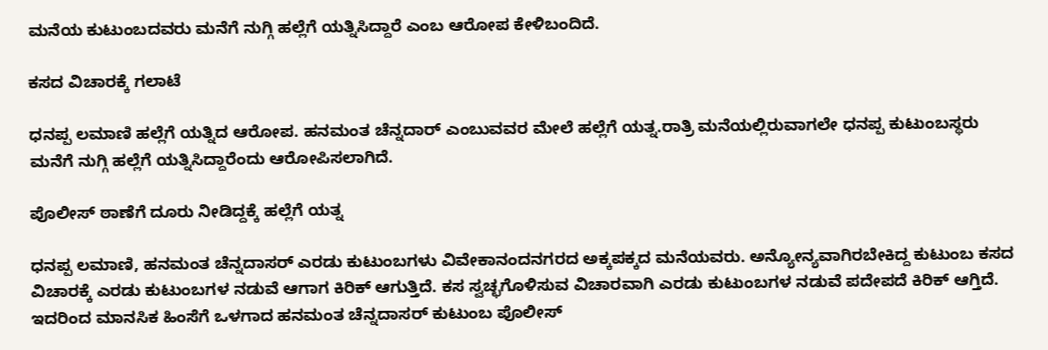ಮನೆಯ ಕುಟುಂಬದವರು ಮನೆಗೆ ನುಗ್ಗಿ ಹಲ್ಲೆಗೆ ಯತ್ನಿಸಿದ್ದಾರೆ ಎಂಬ ಆರೋಪ ಕೇಳಿಬಂದಿದೆ.

ಕಸದ ವಿಚಾರಕ್ಕೆ ಗಲಾಟೆ

ಧನಪ್ಪ ಲಮಾಣಿ ಹಲ್ಲೆಗೆ ಯತ್ನಿದ ಆರೋಪ. ಹನಮಂತ ಚೆನ್ನದಾರ್ ಎಂಬುವವರ ಮೇಲೆ ಹಲ್ಲೆಗೆ ಯತ್ನ.ರಾತ್ರಿ ಮನೆಯಲ್ಲಿರುವಾಗಲೇ ಧನಪ್ಪ ಕುಟುಂಬಸ್ಥರು ಮನೆಗೆ ನುಗ್ಗಿ ಹಲ್ಲೆಗೆ ಯತ್ನಿಸಿದ್ದಾರೆಂದು ಆರೋಪಿಸಲಾಗಿದೆ.

ಪೊಲೀಸ್ ಠಾಣೆಗೆ ದೂರು ನೀಡಿದ್ದಕ್ಕೆ ಹಲ್ಲೆಗೆ ಯತ್ನ

ಧನಪ್ಪ ಲಮಾಣಿ, ಹನಮಂತ ಚೆನ್ನದಾಸರ್ ಎರಡು ಕುಟುಂಬಗಳು ವಿವೇಕಾನಂದನಗರದ ಅಕ್ಕಪಕ್ಕದ ಮನೆಯವರು. ಅನ್ಯೋನ್ಯವಾಗಿರಬೇಕಿದ್ದ ಕುಟುಂಬ ಕಸದ ವಿಚಾರಕ್ಕೆ ಎರಡು ಕುಟುಂಬಗಳ ನಡುವೆ ಆಗಾಗ ಕಿರಿಕ್ ಆಗುತ್ತಿದೆ. ಕಸ ಸ್ವಚ್ಛಗೊಳಿಸುವ ವಿಚಾರವಾಗಿ ಎರಡು ಕುಟುಂಬಗಳ ನಡುವೆ ಪದೇಪದೆ ಕಿರಿಕ್ ಆಗ್ತಿದೆ. ಇದರಿಂದ ಮಾನಸಿಕ ಹಿಂಸೆಗೆ ಒಳಗಾದ ಹನಮಂತ ಚೆನ್ನದಾಸರ್ ಕುಟುಂಬ ಪೊಲೀಸ್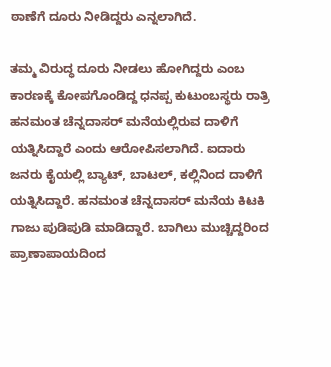ಠಾಣೆಗೆ ದೂರು ನೀಡಿದ್ದರು ಎನ್ನಲಾಗಿದೆ.

ತಮ್ಮ ವಿರುದ್ಧ ದೂರು ನೀಡಲು ಹೋಗಿದ್ದರು ಎಂಬ ಕಾರಣಕ್ಕೆ ಕೋಪಗೊಂಡಿದ್ದ ಧನಪ್ಪ ಕುಟುಂಬಸ್ಥರು ರಾತ್ರಿ ಹನಮಂತ ಚೆನ್ನದಾಸರ್ ಮನೆಯಲ್ಲಿರುವ ದಾಳಿಗೆ ಯತ್ನಿಸಿದ್ದಾರೆ ಎಂದು ಆರೋಪಿಸಲಾಗಿದೆ. ಐದಾರು ಜನರು ಕೈಯಲ್ಲಿ ಬ್ಯಾಟ್, ಬಾಟಲ್, ಕಲ್ಲಿನಿಂದ ದಾಳಿಗೆ ಯತ್ನಿಸಿದ್ದಾರೆ. ಹನಮಂತ ಚೆನ್ನದಾಸರ್ ಮನೆಯ ಕಿಟಕಿ ಗಾಜು ಪುಡಿಪುಡಿ ಮಾಡಿದ್ದಾರೆ. ಬಾಗಿಲು ಮುಚ್ಚಿದ್ದರಿಂದ ಪ್ರಾಣಾಪಾಯದಿಂದ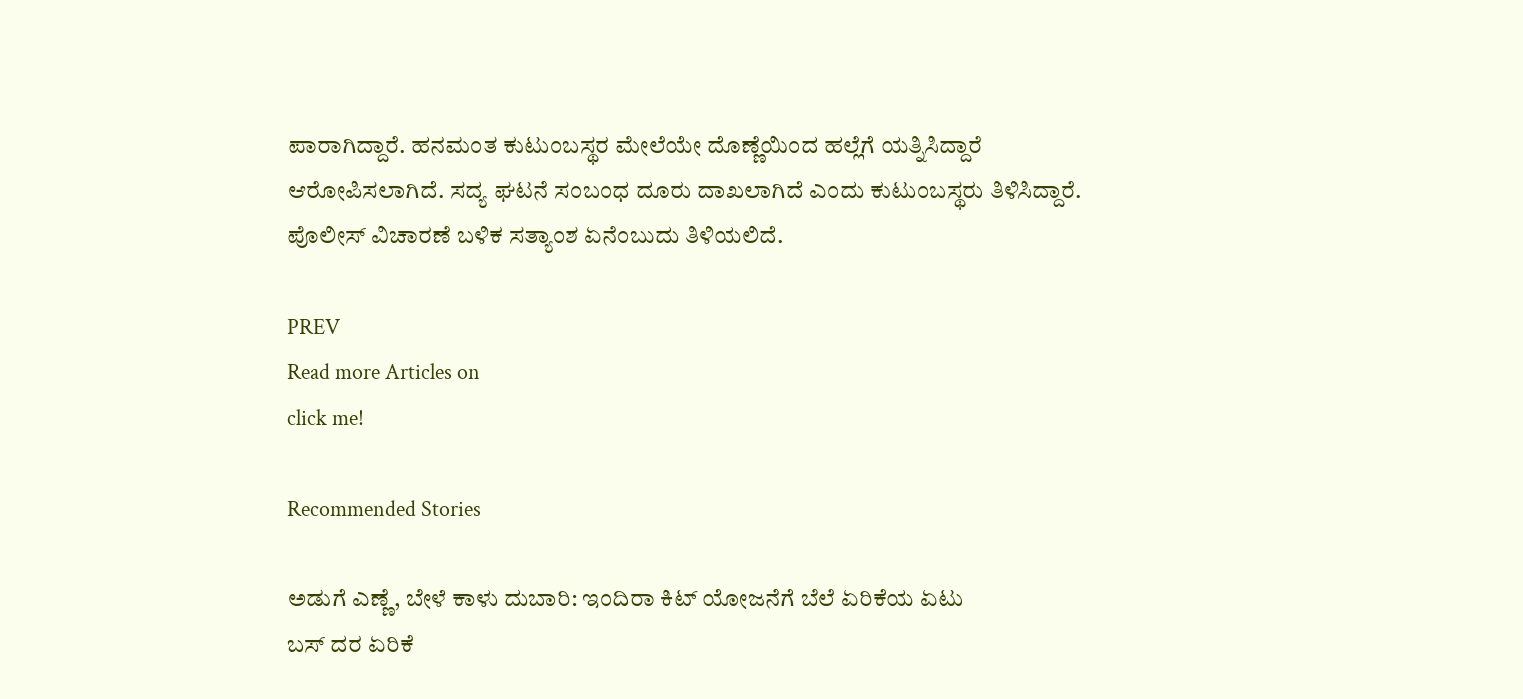ಪಾರಾಗಿದ್ದಾರೆ. ಹನಮಂತ ಕುಟುಂಬಸ್ಥರ ಮೇಲೆಯೇ ದೊಣ್ಣೆಯಿಂದ ಹಲ್ಲೆಗೆ ಯತ್ನಿಸಿದ್ದಾರೆ ಆರೋಪಿಸಲಾಗಿದೆ. ಸದ್ಯ ಘಟನೆ ಸಂಬಂಧ ದೂರು ದಾಖಲಾಗಿದೆ ಎಂದು ಕುಟುಂಬಸ್ಥರು ತಿಳಿಸಿದ್ದಾರೆ. ಪೊಲೀಸ್ ವಿಚಾರಣೆ ಬಳಿಕ ಸತ್ಯಾಂಶ ಏನೆಂಬುದು ತಿಳಿಯಲಿದೆ.

PREV
Read more Articles on
click me!

Recommended Stories

ಅಡುಗೆ ಎಣ್ಣೆ, ಬೇಳೆ ಕಾಳು ದುಬಾರಿ: ಇಂದಿರಾ ಕಿಟ್‌ ಯೋಜನೆಗೆ ಬೆಲೆ ಏರಿಕೆಯ ಏಟು
ಬಸ್‌ ದರ ಏರಿಕೆ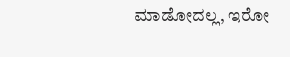ಮಾಡೋದಲ್ಲ, ಇರೋ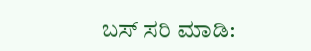ಬಸ್‌ ಸರಿ ಮಾಡಿ: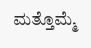ಮತ್ತೊಮ್ಮೆ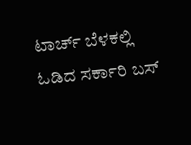ಟಾರ್ಚ್‌ ಬೆಳಕಲ್ಲಿ ಓಡಿದ ಸರ್ಕಾರಿ ಬಸ್‌